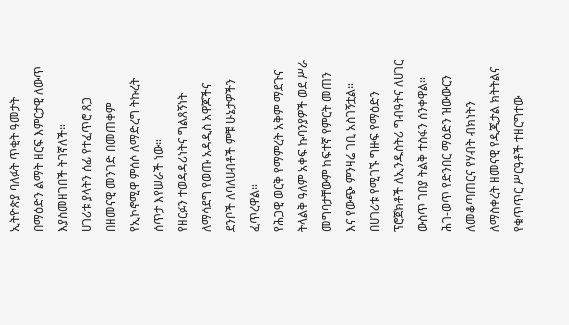ኢትዮጵያ ባለፉት ጥቂት ዓመታት በማዕድን ልማት ዘርፍ እምርታዊ ለውጥ እያስመዘገበች ትገኛለች።
ሀገሪቱ ያላትን ሰፊ የተፈጥሮ ጸጋ በዘመናዊ መንገድ በመጠቀም የኢኮኖሚዋ ምሰሶ ለማድረግ ትኩረት ሰጥታ እየሠራች ነው።
የዘርፉን ተወዳዳሪነትና ግልጸኝነት ለማሳደግ የወጡ አዳዲስ አዋጆችና ደንቦች ለባለሀብቶች ምቹ ሁኔታዎችን ፈጥረዋል።
የሕጋዊ ወርቅ የማምረት አቅም ማደጉና ትላልቅ ዓለም አቀፍ ኩባንያዎች ወደ ሥራ መግባታቸውም ከፍተኛ የምርት መጠን እና የውጭ ምንዛሬ ገቢ አስገኝቷል።
በሀገሪቱ የሚገኙ ግዙፍ የማዕድን ፕሮጀክቶች ለኢንዱስትሪ ግብዓትና ለሀገር ውስጥ ገበያ ትልቅ ተስፋን ሰንቀዋል።
ሕገ-ወጥ የድንበር ማዕድን ዝውውርን ለመቆጣጠርና የሃብት ብክነትን ለማስቀረት ዘመናዊ የዲጂታል ክትትልና የቁጥጥር ሥርዓቶች ተዘርግተው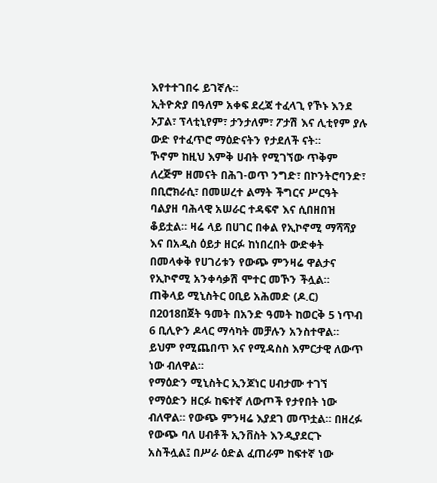እየተተገበሩ ይገኛሉ።
ኢትዮጵያ በዓለም አቀፍ ደረጃ ተፈላጊ የኾኑ እንደ ኦፓል፣ ፕላቲኒየም፣ ታንታለም፣ ፖታሽ እና ሊቲየም ያሉ ውድ የተፈጥሮ ማዕድናትን የታደለች ናት።
ኾኖም ከዚህ እምቅ ሀብት የሚገኘው ጥቅም ለረጅም ዘመናት በሕገ-ወጥ ንግድ፣ በኮንትሮባንድ፣ በቢሮክራሲ፣ በመሠረተ ልማት ችግርና ሥርዓት ባልያዘ ባሕላዊ አሠራር ተዳፍኖ እና ሲበዘበዝ ቆይቷል። ዛሬ ላይ በሀገር በቀል የኢኮኖሚ ማሻሻያ እና በአዲስ ዕይታ ዘርፉ ከነበረበት ውድቀት በመላቀቅ የሀገሪቱን የውጭ ምንዛሬ ዋልታና የኢኮኖሚ አንቀሳቃሽ ሞተር መኾን ችሏል።
ጠቅላይ ሚኒስትር ዐቢይ አሕመድ (ዶ.ር) በ2018በጀት ዓመት በአንድ ዓመት ከወርቅ 5 ነጥብ 6 ቢሊዮን ዶላር ማሳካት መቻሉን አንስተዋል። ይህም የሚጨበጥ እና የሚዳስስ እምርታዊ ለውጥ ነው ብለዋል።
የማዕድን ሚኒስትር ኢንጆነር ሀብታሙ ተገኘ የማዕድን ዘርፉ ከፍተኛ ለውጦች የታየበት ነው ብለዋል። የውጭ ምንዛሬ እያደገ መጥቷል። በዘረፉ የውጭ ባለ ሀብቶች ኢንቨስት እንዲያደርጉ አስችሏል፤ በሥራ ዕድል ፈጠራም ከፍተኛ ነው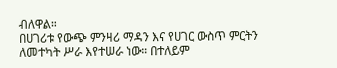ብለዋል።
በሀገሪቱ የውጭ ምንዛሪ ማዳን እና የሀገር ውስጥ ምርትን ለመተካት ሥራ እየተሠራ ነው። በተለይም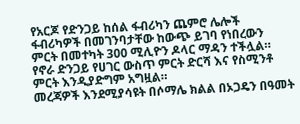የአርጆ የድንጋይ ከሰል ፋብሪካን ጨምሮ ሌሎች ፋብሪካዎች በመገንባታቸው ከውጭ ይገባ የነበረውን ምርት በመተካት 300 ሚሊዮን ዶላር ማዳን ተችሏል። የኖራ ድንጋይ የሀገር ውስጥ ምርት ድርሻ እና የስሚንቶ ምርት እንዲያድግም አግዟል።
መረጃዎች እንደሚያሳዩት በሶማሌ ክልል በኦጋዴን በዓመት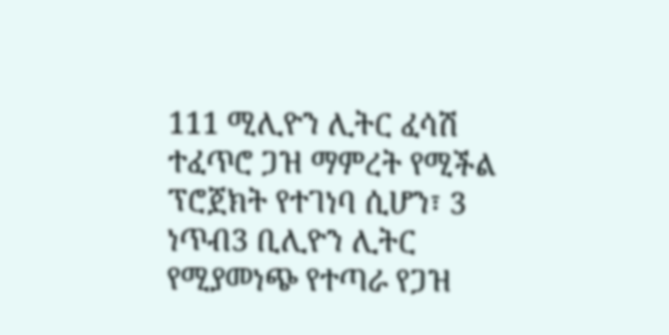111 ሚሊዮን ሊትር ፈሳሽ ተፈጥሮ ጋዝ ማምረት የሚችል ፕሮጀክት የተገነባ ሲሆን፣ 3 ነጥብ3 ቢሊዮን ሊትር የሚያመነጭ የተጣራ የጋዝ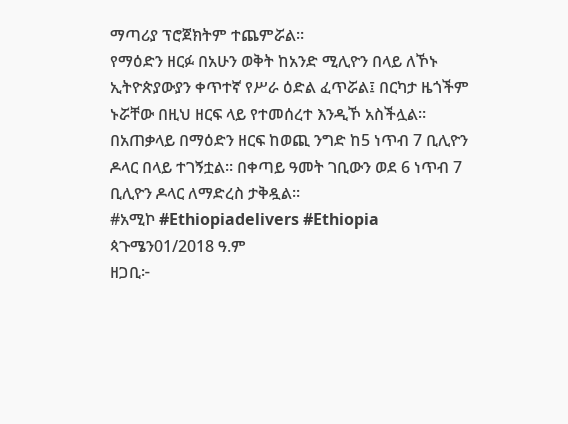ማጣሪያ ፕሮጀክትም ተጨምሯል።
የማዕድን ዘርፉ በአሁን ወቅት ከአንድ ሚሊዮን በላይ ለኾኑ ኢትዮጵያውያን ቀጥተኛ የሥራ ዕድል ፈጥሯል፤ በርካታ ዜጎችም ኑሯቸው በዚህ ዘርፍ ላይ የተመሰረተ እንዲኾ አስችሏል።
በአጠቃላይ በማዕድን ዘርፍ ከወጪ ንግድ ከ5 ነጥብ 7 ቢሊዮን ዶላር በላይ ተገኝቷል። በቀጣይ ዓመት ገቢውን ወደ 6 ነጥብ 7 ቢሊዮን ዶላር ለማድረስ ታቅዷል።
#አሚኮ #Ethiopiadelivers #Ethiopia
ጳጉሜን01/2018 ዓ.ም
ዘጋቢ፦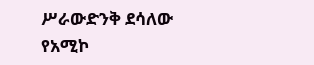ሥራውድንቅ ደሳለው
የአሚኮ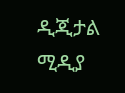ዲጂታል ሚዲያ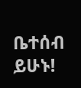ቤተሰብ ይሁኑ!